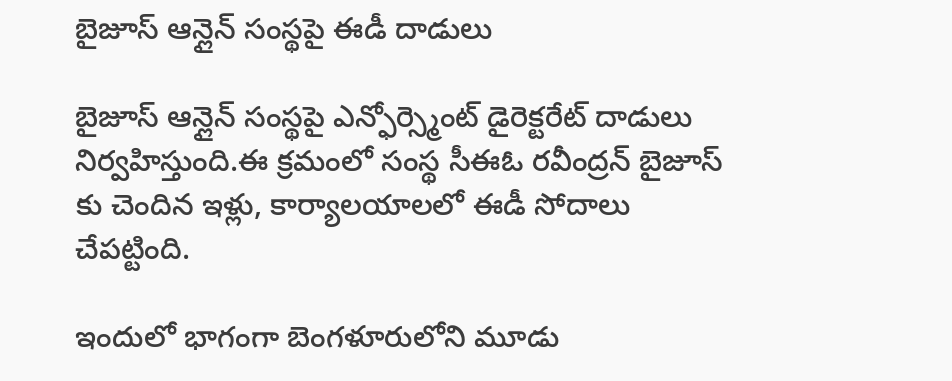బైజూస్ ఆన్లైన్ సంస్థపై ఈడీ దాడులు

బైజూస్ ఆన్లైన్ సంస్థపై ఎన్ఫోర్స్మెంట్ డైరెక్టరేట్ దాడులు నిర్వహిస్తుంది.ఈ క్రమంలో సంస్థ సీఈఓ రవీంద్రన్ బైజూస్ కు చెందిన ఇళ్లు, కార్యాలయాలలో ఈడీ సోదాలు చేపట్టింది.

ఇందులో భాగంగా బెంగళూరులోని మూడు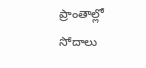ప్రాంతాల్లో సోదాలు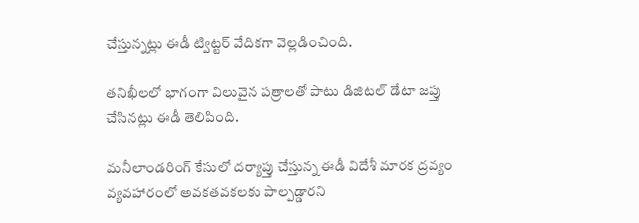చేస్తున్నట్లు ఈడీ ట్విట్టర్ వేదికగా వెల్లడించింది.

తనిఖీలలో భాగంగా విలువైన పత్రాలతో పాటు డిజిటల్ డేటా జప్తు చేసినట్లు ఈడీ తెలిపింది.

మనీలాండరింగ్ కేసులో దర్యాప్తు చేస్తున్న ఈడీ విదేశీ మారక ద్రవ్యం వ్యవహారంలో అవకతవకలకు పాల్పడ్డారని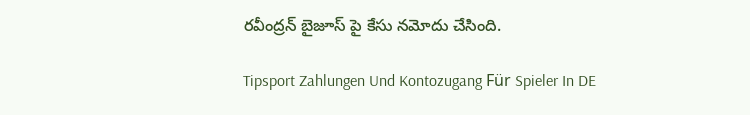రవీంద్రన్ బైజూస్ పై కేసు నమోదు చేసింది.

Tipsport Zahlungen Und Kontozugang Für Spieler In DE